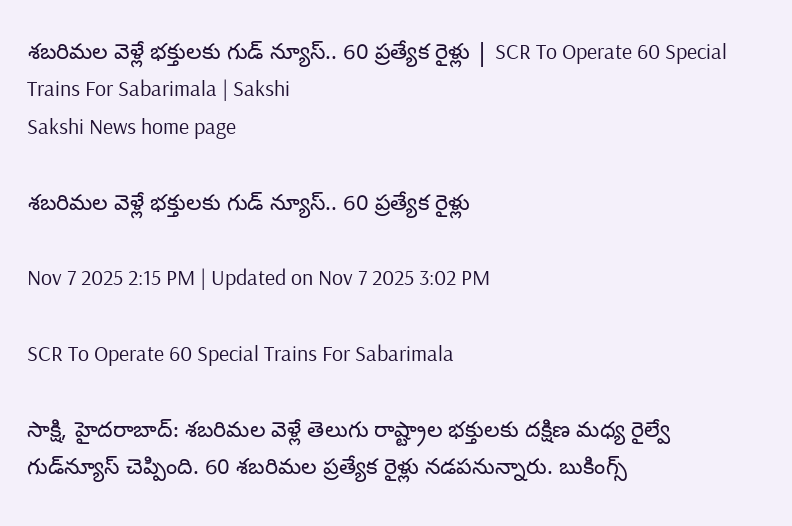శబరిమల వెళ్లే భక్తులకు గుడ్‌ న్యూస్‌.. 60 ప్రత్యేక రైళ్లు | SCR To Operate 60 Special Trains For Sabarimala | Sakshi
Sakshi News home page

శబరిమల వెళ్లే భక్తులకు గుడ్‌ న్యూస్‌.. 60 ప్రత్యేక రైళ్లు

Nov 7 2025 2:15 PM | Updated on Nov 7 2025 3:02 PM

SCR To Operate 60 Special Trains For Sabarimala

సాక్షి, హైదరాబాద్‌: శబరిమల వెళ్లే తెలుగు రాష్ట్రాల భక్తులకు దక్షిణ మధ్య రైల్వే గుడ్‌న్యూస్‌ చెప్పింది. 60 శబరిమల ప్రత్యేక రైళ్లు నడపనున్నారు. బుకింగ్స్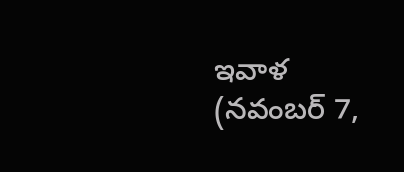ఇవాళ (నవంబర్‌ 7,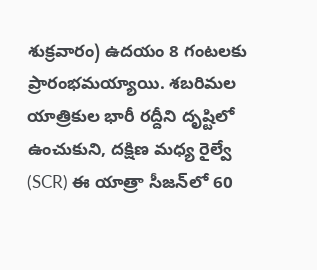శుక్రవారం) ఉదయం 8 గంటలకు ప్రారంభమయ్యాయి. శబరిమల యాత్రికుల భారీ రద్దీని దృష్టిలో ఉంచుకుని, దక్షిణ మధ్య రైల్వే (SCR) ఈ యాత్రా సీజన్‌లో 60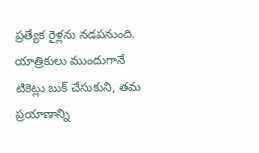ప్రత్యేక రైళ్లను నడపనుంది. యాత్రికులు ముందుగానే టికెట్లు బుక్ చేసుకుని, తమ ప్రయాణాన్ని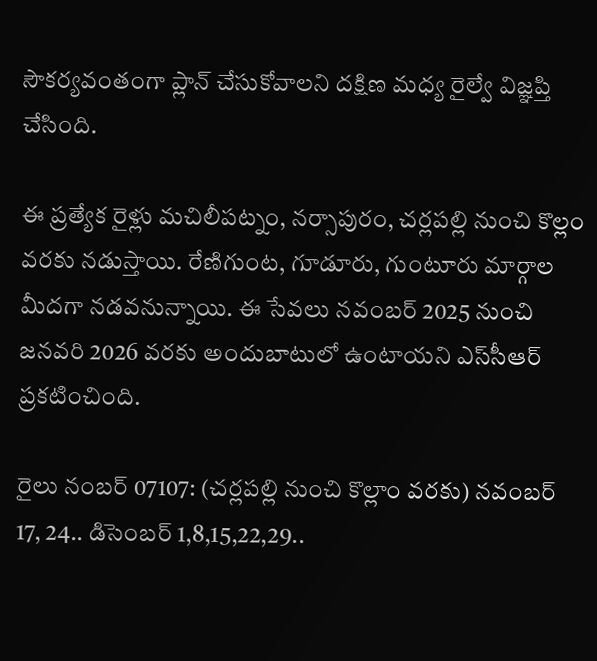సౌకర్యవంతంగా ప్లాన్ చేసుకోవాలని దక్షిణ మధ్య రైల్వే విజ్ఞప్తి చేసింది.

ఈ ప్రత్యేక రైళ్లు మచిలీపట్నం, నర్సాపురం, చర్లపల్లి నుంచి కొల్లం వరకు నడుస్తాయి. రేణిగుంట, గూడూరు, గుంటూరు మార్గాల మీదగా నడవనున్నాయి. ఈ సేవలు నవంబర్ 2025 నుంచి జనవరి 2026 వరకు అందుబాటులో ఉంటాయని ఎస్‌సీఆర్‌ ప్రకటించింది.

రైలు నంబర్‌ 07107: (చర్లపల్లి నుంచి కొల్లాం వరకు) నవంబర్‌ 17, 24.. డిసెంబర్‌ 1,8,15,22,29..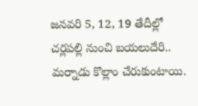జనవరి 5, 12, 19 తేదీల్లో చర్లపల్లి నుంచి బయలుదేరి.. మర్నాడు కొల్లాం చేరుకుంటాయి.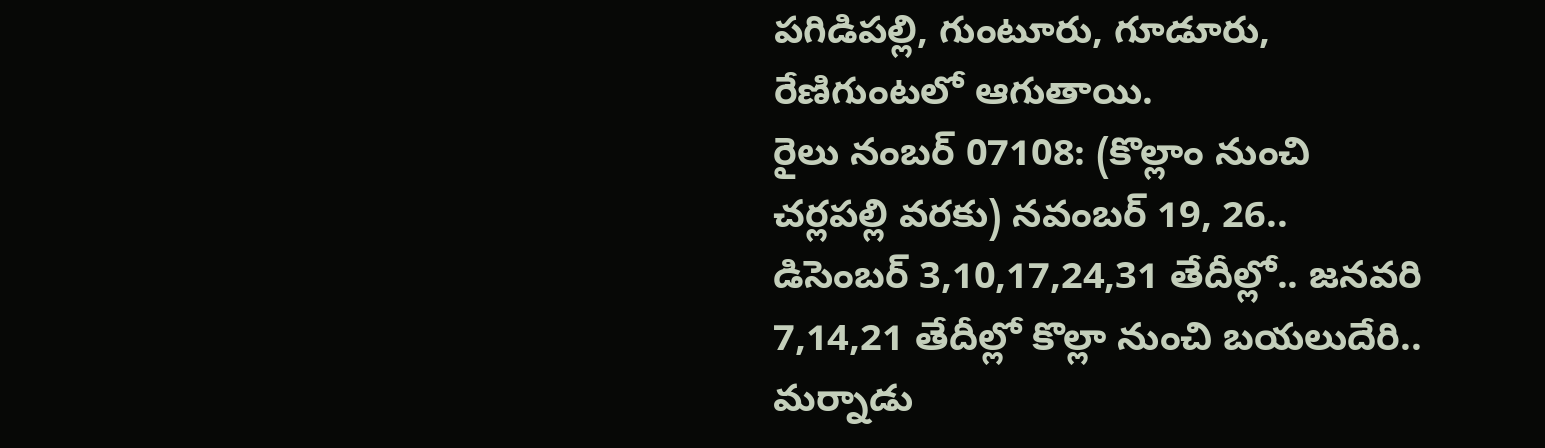పగిడిపల్లి, గుంటూరు, గూడూరు, రేణిగుంటలో ఆగుతాయి.
రైలు నంబర్‌ 07108: (కొల్లాం నుంచి చర్లపల్లి వరకు) నవంబర్‌ 19, 26.. డిసెంబర్‌ 3,10,17,24,31 తేదీల్లో.. జనవరి 7,14,21 తేదీల్లో కొల్లా నుంచి బయలుదేరి.. మర్నాడు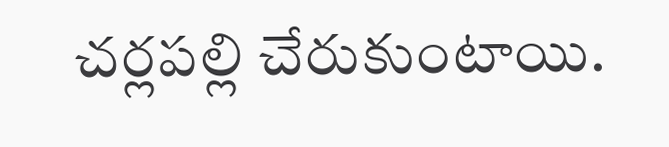చర్లపల్లి చేరుకుంటాయి.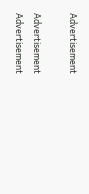Advertisement

Advertisement
Advertisement